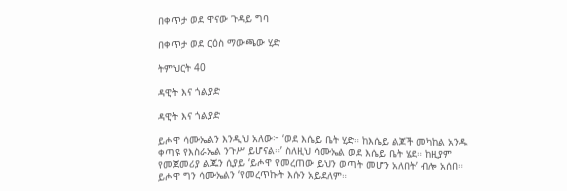በቀጥታ ወደ ዋናው ጉዳይ ግባ

በቀጥታ ወደ ርዕስ ማውጫው ሂድ

ትምህርት 40

ዳዊት እና ጎልያድ

ዳዊት እና ጎልያድ

ይሖዋ ሳሙኤልን እንዲህ አለው፦ ‘ወደ እሴይ ቤት ሂድ። ከእሴይ ልጆች መካከል አንዱ ቀጣዩ የእስራኤል ንጉሥ ይሆናል።’ ስለዚህ ሳሙኤል ወደ እሴይ ቤት ሄደ። ከዚያም የመጀመሪያ ልጁን ሲያይ ‘ይሖዋ የመረጠው ይህን ወጣት መሆን አለበት’ ብሎ አሰበ። ይሖዋ ግን ሳሙኤልን ‘የመረጥኩት እሱን አይደለም።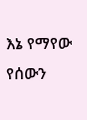እኔ የማየው የሰውን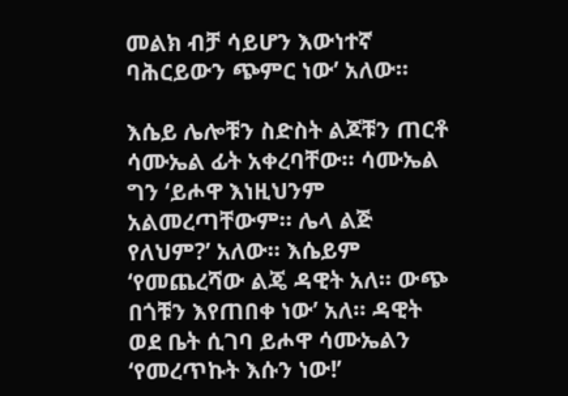መልክ ብቻ ሳይሆን እውነተኛ ባሕርይውን ጭምር ነው’ አለው።

እሴይ ሌሎቹን ስድስት ልጆቹን ጠርቶ ሳሙኤል ፊት አቀረባቸው። ሳሙኤል ግን ‘ይሖዋ እነዚህንም አልመረጣቸውም። ሌላ ልጅ የለህም?’ አለው። እሴይም ‘የመጨረሻው ልጄ ዳዊት አለ። ውጭ በጎቹን እየጠበቀ ነው’ አለ። ዳዊት ወደ ቤት ሲገባ ይሖዋ ሳሙኤልን ‘የመረጥኩት እሱን ነው!’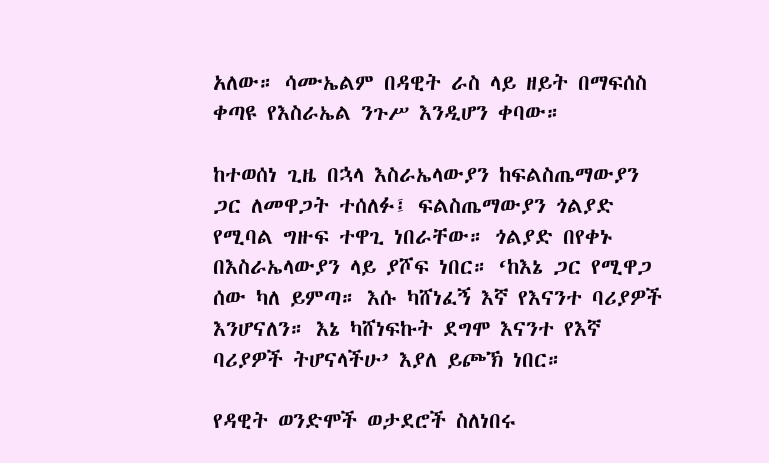አለው። ሳሙኤልም በዳዊት ራስ ላይ ዘይት በማፍሰስ ቀጣዩ የእስራኤል ንጉሥ እንዲሆን ቀባው።

ከተወሰነ ጊዜ በኋላ እስራኤላውያን ከፍልስጤማውያን ጋር ለመዋጋት ተሰለፉ፤ ፍልስጤማውያን ጎልያድ የሚባል ግዙፍ ተዋጊ ነበራቸው። ጎልያድ በየቀኑ በእስራኤላውያን ላይ ያሾፍ ነበር። ‘ከእኔ ጋር የሚዋጋ ሰው ካለ ይምጣ። እሱ ካሸነፈኝ እኛ የእናንተ ባሪያዎች እንሆናለን። እኔ ካሸነፍኩት ደግሞ እናንተ የእኛ ባሪያዎች ትሆናላችሁ’ እያለ ይጮኽ ነበር።

የዳዊት ወንድሞች ወታደሮች ስለነበሩ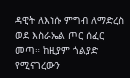ዳዊት ለእነሱ ምግብ ለማድረስ ወደ እስራኤል ጦር ሰፈር መጣ። ከዚያም ጎልያድ የሚናገረውን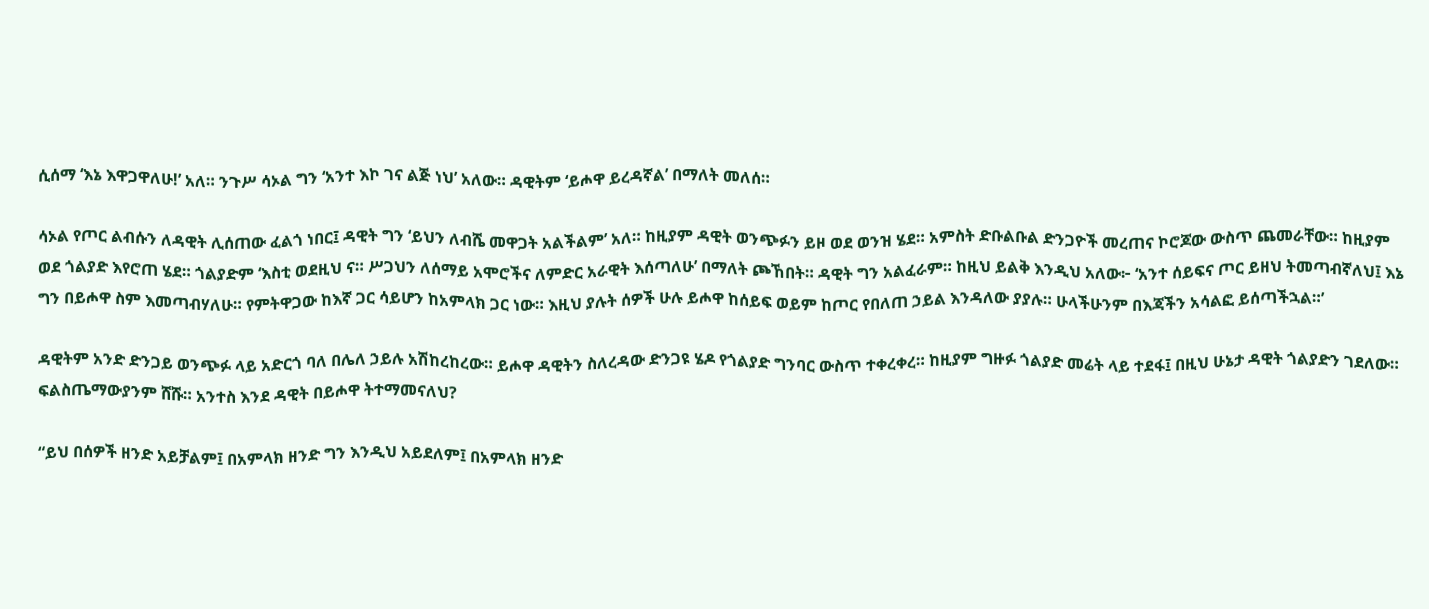ሲሰማ ‘እኔ እዋጋዋለሁ!’ አለ። ንጉሥ ሳኦል ግን ‘አንተ እኮ ገና ልጅ ነህ’ አለው። ዳዊትም ‘ይሖዋ ይረዳኛል’ በማለት መለሰ።

ሳኦል የጦር ልብሱን ለዳዊት ሊሰጠው ፈልጎ ነበር፤ ዳዊት ግን ‘ይህን ለብሼ መዋጋት አልችልም’ አለ። ከዚያም ዳዊት ወንጭፉን ይዞ ወደ ወንዝ ሄደ። አምስት ድቡልቡል ድንጋዮች መረጠና ኮሮጆው ውስጥ ጨመራቸው። ከዚያም ወደ ጎልያድ እየሮጠ ሄደ። ጎልያድም ‘እስቲ ወደዚህ ና። ሥጋህን ለሰማይ አሞሮችና ለምድር አራዊት እሰጣለሁ’ በማለት ጮኸበት። ዳዊት ግን አልፈራም። ከዚህ ይልቅ እንዲህ አለው፦ ‘አንተ ሰይፍና ጦር ይዘህ ትመጣብኛለህ፤ እኔ ግን በይሖዋ ስም እመጣብሃለሁ። የምትዋጋው ከእኛ ጋር ሳይሆን ከአምላክ ጋር ነው። እዚህ ያሉት ሰዎች ሁሉ ይሖዋ ከሰይፍ ወይም ከጦር የበለጠ ኃይል እንዳለው ያያሉ። ሁላችሁንም በእጃችን አሳልፎ ይሰጣችኋል።’

ዳዊትም አንድ ድንጋይ ወንጭፉ ላይ አድርጎ ባለ በሌለ ኃይሉ አሽከረከረው። ይሖዋ ዳዊትን ስለረዳው ድንጋዩ ሄዶ የጎልያድ ግንባር ውስጥ ተቀረቀረ። ከዚያም ግዙፉ ጎልያድ መሬት ላይ ተደፋ፤ በዚህ ሁኔታ ዳዊት ጎልያድን ገደለው። ፍልስጤማውያንም ሸሹ። አንተስ እንደ ዳዊት በይሖዋ ትተማመናለህ?

“ይህ በሰዎች ዘንድ አይቻልም፤ በአምላክ ዘንድ ግን እንዲህ አይደለም፤ በአምላክ ዘንድ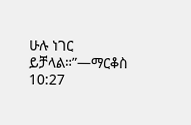ሁሉ ነገር ይቻላል።”—ማርቆስ 10:27